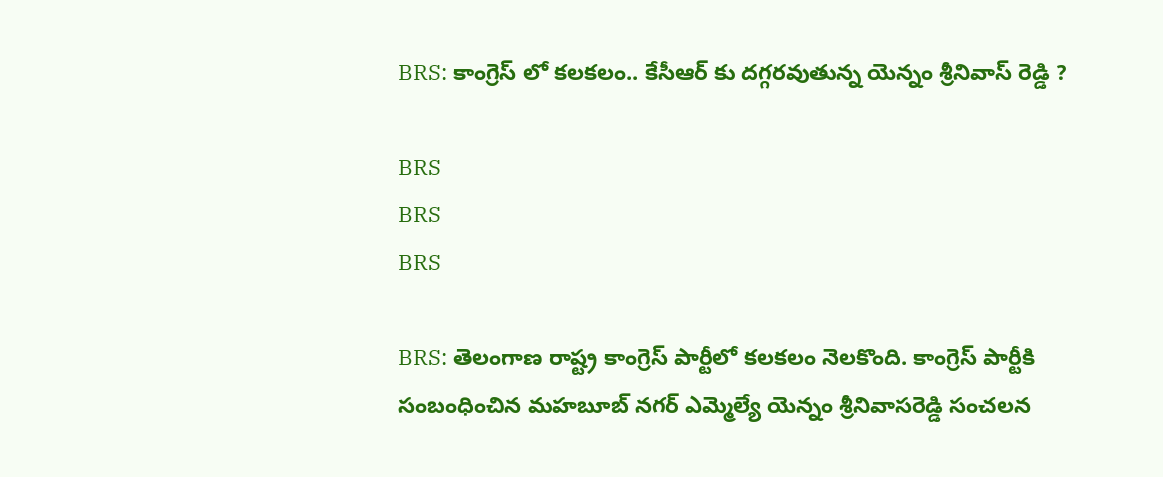BRS: కాంగ్రెస్ లో క‌ల‌క‌లం.. కేసీఆర్ కు ద‌గ్గ‌రవుతున్న‌ యెన్నం శ్రీనివాస్ రెడ్డి ?

BRS
BRS
BRS

BRS: తెలంగాణ రాష్ట్ర కాంగ్రెస్ పార్టీలో కలకలం నెలకొంది. కాంగ్రెస్ పార్టీకి సంబంధించిన మహబూబ్ న‌గ‌ర్ ఎమ్మెల్యే యెన్నం శ్రీనివాసరెడ్డి సంచలన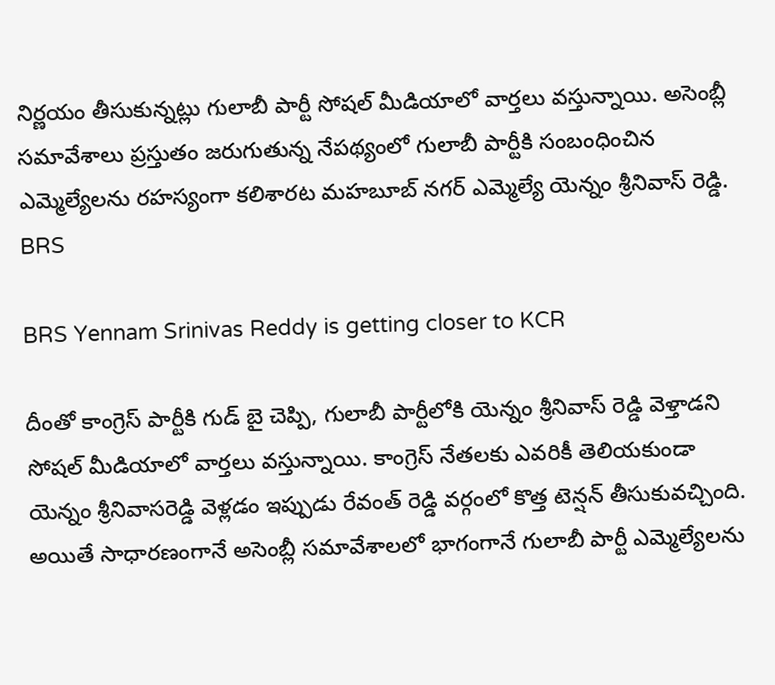నిర్ణయం తీసుకున్నట్లు గులాబీ పార్టీ సోషల్ మీడియాలో వార్తలు వస్తున్నాయి. అసెంబ్లీ సమావేశాలు ప్రస్తుతం జరుగుతున్న నేపథ్యంలో గులాబీ పార్టీకి సంబంధించిన ఎమ్మెల్యేలను రహస్యంగా కలిశారట మహబూబ్ న‌గ‌ర్ ఎమ్మెల్యే యెన్నం శ్రీనివాస్ రెడ్డి. BRS

BRS Yennam Srinivas Reddy is getting closer to KCR

దీంతో కాంగ్రెస్ పార్టీకి గుడ్ బై చెప్పి, గులాబీ పార్టీలోకి యెన్నం శ్రీనివాస్ రెడ్డి వెళ్తాడని సోషల్ మీడియాలో వార్తలు వస్తున్నాయి. కాంగ్రెస్ నేతలకు ఎవరికీ తెలియకుండా యెన్నం శ్రీనివాసరెడ్డి వెళ్లడం ఇప్పుడు రేవంత్ రెడ్డి వర్గంలో కొత్త టెన్షన్ తీసుకువచ్చింది. అయితే సాధారణంగానే అసెంబ్లీ సమావేశాలలో భాగంగానే గులాబీ పార్టీ ఎమ్మెల్యేలను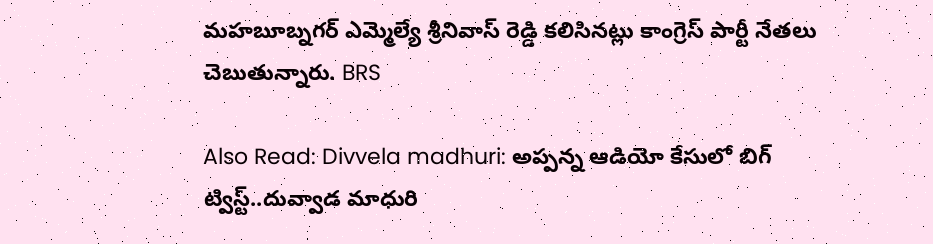మహబూబ్నగర్ ఎమ్మెల్యే శ్రీనివాస్ రెడ్డి కలిసినట్లు కాంగ్రెస్ పార్టీ నేతలు చెబుతున్నారు. BRS

Also Read: Divvela madhuri: అప్పన్న ఆడియో కేసులో బిగ్ ట్విస్ట్..దువ్వాడ మాధురి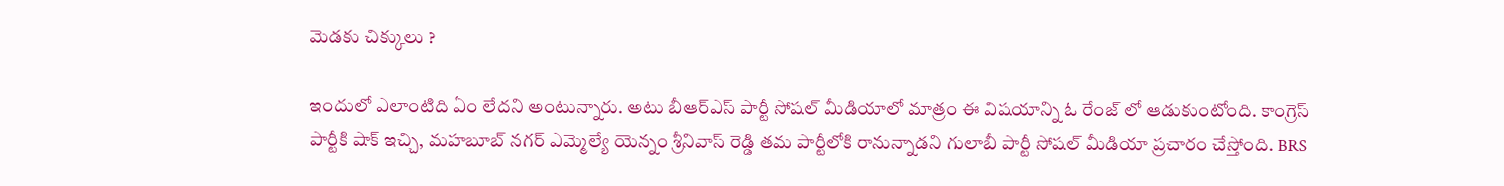మెడ‌కు చిక్కులు ?

ఇందులో ఎలాంటిది ఏం లేద‌ని అంటున్నారు. అటు బీఆర్ఎస్ పార్టీ సోష‌ల్ మీడియాలో మాత్రం ఈ విష‌యాన్ని ఓ రేంజ్ లో ఆడుకుంటోంది. కాంగ్రెస్ పార్టీకి షాక్ ఇచ్చి, మహబూబ్ న‌గ‌ర్ ఎమ్మెల్యే యెన్నం శ్రీనివాస్ రెడ్డి త‌మ పార్టీలోకి రానున్నాడ‌ని గులాబీ పార్టీ సోష‌ల్ మీడియా ప్ర‌చారం చేస్తోంది. BRS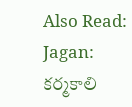Also Read: Jagan: క‌ర్మ‌కాలి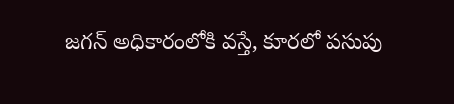జ‌గ‌న్ అధికారంలోకి వ‌స్తే, కూర‌లో ప‌సుపు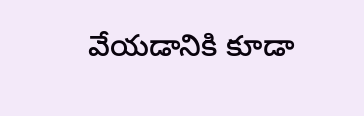వేయ‌డానికి కూడా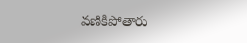వ‌ణికిపోతారు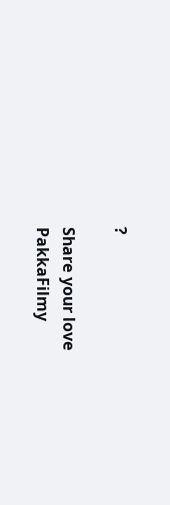?

Share your love
PakkaFilmy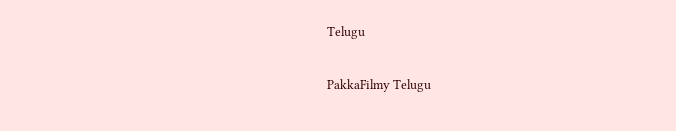Telugu

PakkaFilmy Telugu